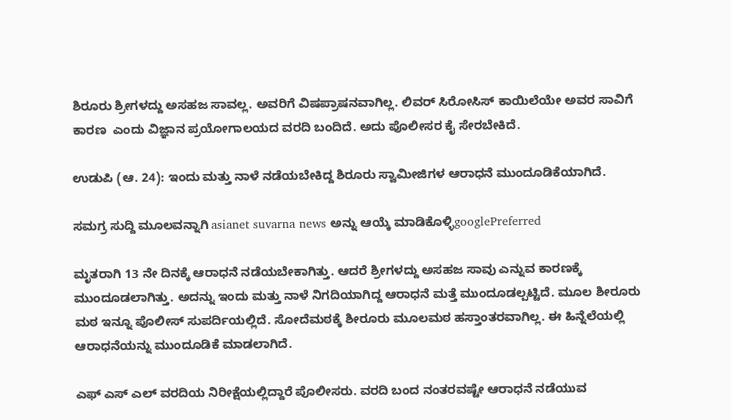ಶಿರೂರು ಶ್ರೀಗಳದ್ದು ಅಸಹಜ ಸಾವಲ್ಲ. ಅವರಿಗೆ ವಿಷಪ್ರಾಷನವಾಗಿಲ್ಲ. ಲಿವರ್ ಸಿರೋಸಿಸ್ ಕಾಯಿಲೆಯೇ ಅವರ ಸಾವಿಗೆ ಕಾರಣ  ಎಂದು ವಿಜ್ಞಾನ ಪ್ರಯೋಗಾಲಯದ ವರದಿ ಬಂದಿದೆ. ಅದು ಪೊಲೀಸರ ಕೈ ಸೇರಬೇಕಿದೆ.

ಉಡುಪಿ (ಆ. 24): ಇಂದು ಮತ್ತು ನಾಳೆ ನಡೆಯಬೇಕಿದ್ದ ಶಿರೂರು ಸ್ವಾಮೀಜಿಗಳ ಆರಾಧನೆ ಮುಂದೂಡಿಕೆಯಾಗಿದೆ.

ಸಮಗ್ರ ಸುದ್ದಿ ಮೂಲವನ್ನಾಗಿ asianet suvarna news ಅನ್ನು ಆಯ್ಕೆ ಮಾಡಿಕೊಳ್ಳಿgooglePreferred

ಮೃತರಾಗಿ 13 ನೇ ದಿನಕ್ಕೆ ಆರಾಧನೆ ನಡೆಯಬೇಕಾಗಿತ್ತು. ಆದರೆ ಶ್ರೀಗಳದ್ದು ಅಸಹಜ ಸಾವು ಎನ್ನುವ ಕಾರಣಕ್ಕೆ ಮುಂದೂಡಲಾಗಿತ್ತು. ಅದನ್ನು ಇಂದು ಮತ್ತು ನಾಳೆ ನಿಗದಿಯಾಗಿದ್ದ ಆರಾಧನೆ ಮತ್ತೆ ಮುಂದೂಡಲ್ಪಟ್ಟಿದೆ. ಮೂಲ ಶೀರೂರು ಮಠ ಇನ್ನೂ ಪೊಲೀಸ್ ಸುಪರ್ದಿಯಲ್ಲಿದೆ. ಸೋದೆಮಠಕ್ಕೆ ಶೀರೂರು ಮೂಲಮಠ ಹಸ್ತಾಂತರವಾಗಿಲ್ಲ. ಈ ಹಿನ್ನೆಲೆಯಲ್ಲಿ ಆರಾಧನೆಯನ್ನು ಮುಂದೂಡಿಕೆ ಮಾಡಲಾಗಿದೆ.

ಎಫ್ ಎಸ್ ಎಲ್ ವರದಿಯ ನಿರೀಕ್ಷೆಯಲ್ಲಿದ್ದಾರೆ ಪೊಲೀಸರು. ವರದಿ ಬಂದ ನಂತರವಷ್ಟೇ ಆರಾಧನೆ ನಡೆಯುವ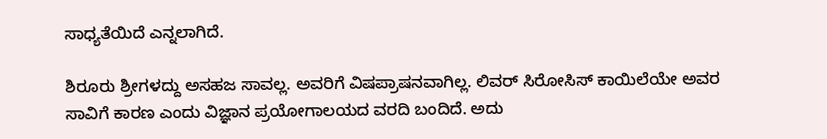ಸಾಧ್ಯತೆಯಿದೆ ಎನ್ನಲಾಗಿದೆ.

ಶಿರೂರು ಶ್ರೀಗಳದ್ದು ಅಸಹಜ ಸಾವಲ್ಲ. ಅವರಿಗೆ ವಿಷಪ್ರಾಷನವಾಗಿಲ್ಲ. ಲಿವರ್ ಸಿರೋಸಿಸ್ ಕಾಯಿಲೆಯೇ ಅವರ ಸಾವಿಗೆ ಕಾರಣ ಎಂದು ವಿಜ್ಞಾನ ಪ್ರಯೋಗಾಲಯದ ವರದಿ ಬಂದಿದೆ. ಅದು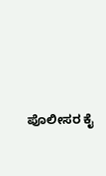ಪೊಲೀಸರ ಕೈ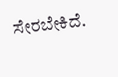ಸೇರಬೇಕಿದೆ.